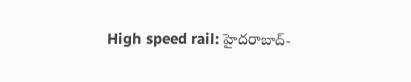High speed rail: హైదరాబాద్-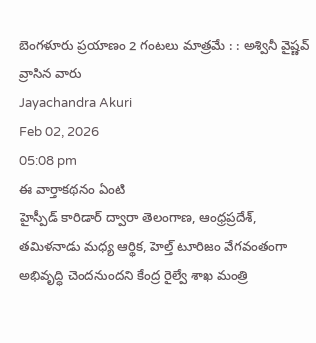బెంగళూరు ప్రయాణం 2 గంటలు మాత్రమే : : అశ్వినీ వైష్ణవ్
వ్రాసిన వారు
Jayachandra Akuri
Feb 02, 2026
05:08 pm
ఈ వార్తాకథనం ఏంటి
హైస్పీడ్ కారిడార్ ద్వారా తెలంగాణ, ఆంధ్రప్రదేశ్, తమిళనాడు మధ్య ఆర్థిక, హెల్త్ టూరిజం వేగవంతంగా అభివృద్ధి చెందనుందని కేంద్ర రైల్వే శాఖ మంత్రి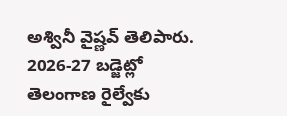అశ్వినీ వైష్ణవ్ తెలిపారు. 2026-27 బడ్జెట్లో తెలంగాణ రైల్వేకు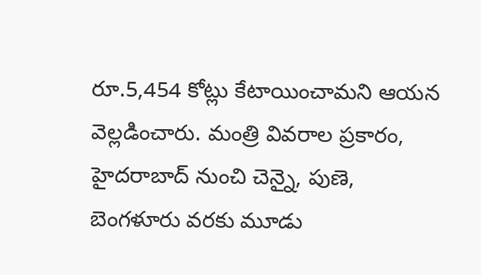రూ.5,454 కోట్లు కేటాయించామని ఆయన వెల్లడించారు. మంత్రి వివరాల ప్రకారం, హైదరాబాద్ నుంచి చెన్నై, పుణె, బెంగళూరు వరకు మూడు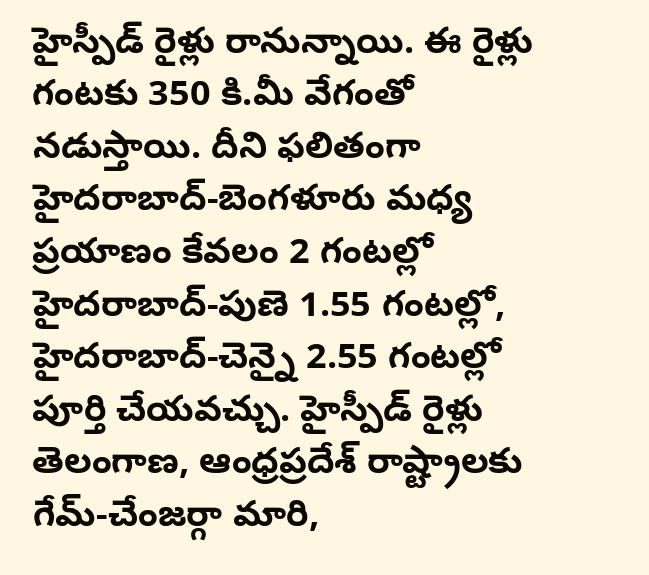హైస్పీడ్ రైళ్లు రానున్నాయి. ఈ రైళ్లు గంటకు 350 కి.మీ వేగంతో నడుస్తాయి. దీని ఫలితంగా హైదరాబాద్-బెంగళూరు మధ్య ప్రయాణం కేవలం 2 గంటల్లో హైదరాబాద్-పుణె 1.55 గంటల్లో, హైదరాబాద్-చెన్నై 2.55 గంటల్లో పూర్తి చేయవచ్చు. హైస్పీడ్ రైళ్లు తెలంగాణ, ఆంధ్రప్రదేశ్ రాష్ట్రాలకు గేమ్-చేంజర్గా మారి,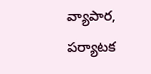వ్యాపార, పర్యాటక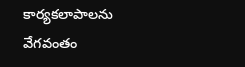కార్యకలాపాలను వేగవంతం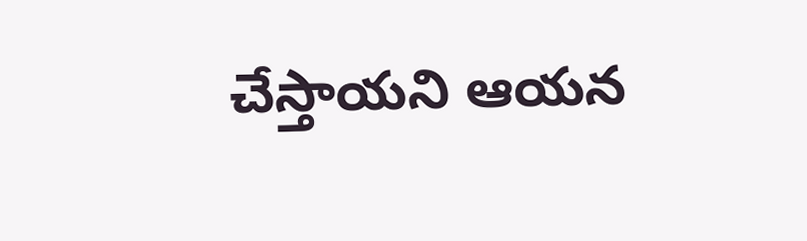చేస్తాయని ఆయన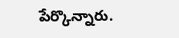పేర్కొన్నారు.